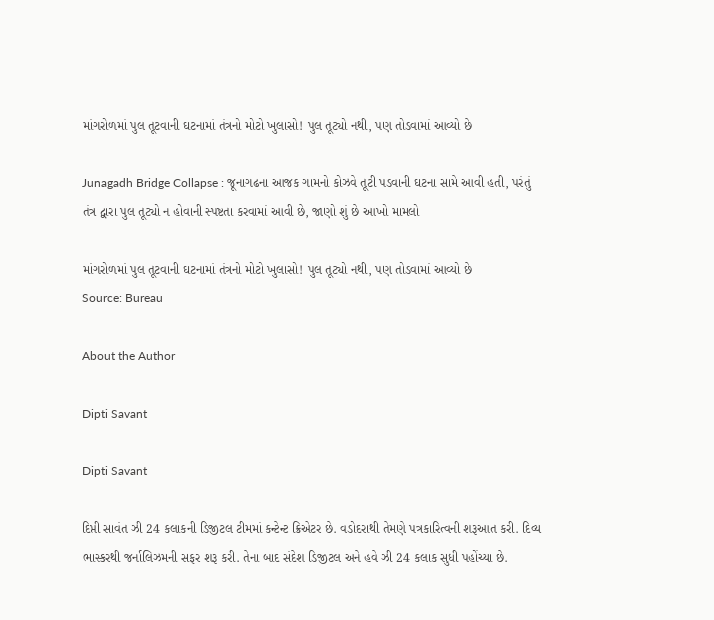માંગરોળમાં પુલ તૂટવાની ઘટનામાં તંત્રનો મોટો ખુલાસો! પુલ તૂટ્યો નથી, પણ તોડવામાં આવ્યો છે

Junagadh Bridge Collapse : જૂનાગઢના આજક ગામનો કોઝવે તૂટી પડવાની ઘટના સામે આવી હતી, પરંતું તંત્ર દ્વારા પુલ તૂટ્યો ન હોવાની સ્પષ્ટતા કરવામાં આવી છે, જાણો શું છે આખો મામલો

માંગરોળમાં પુલ તૂટવાની ઘટનામાં તંત્રનો મોટો ખુલાસો! પુલ તૂટ્યો નથી, પણ તોડવામાં આવ્યો છે
Source: Bureau

About the Author

Dipti Savant

Dipti Savant

દિપ્તી સાવંત ઝી 24 કલાકની ડિજીટલ ટીમમાં કન્ટેન્ટ ક્રિએટર છે. વડોદરાથી તેમણે પત્રકારિત્વની શરૂઆત કરી. દિવ્ય ભાસ્કરથી જર્નાલિઝમની સફર શરૂ કરી. તેના બાદ સંદેશ ડિજીટલ અને હવે ઝી 24 કલાક સુધી પહોંચ્યા છે.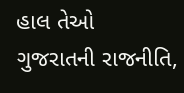હાલ તેઓ ગુજરાતની રાજનીતિ,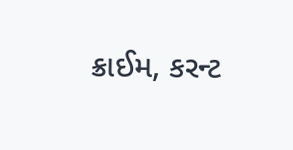ક્રાઈમ, કરન્ટ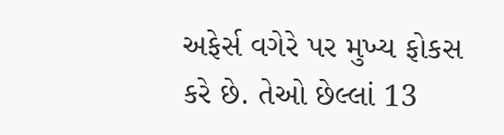અફેર્સ વગેરે પર મુખ્ય ફોકસ કરે છે. તેઓ છેલ્લાં 13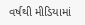વર્ષથી મીડિયામાં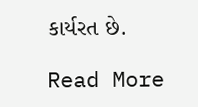કાર્યરત છે.

Read More